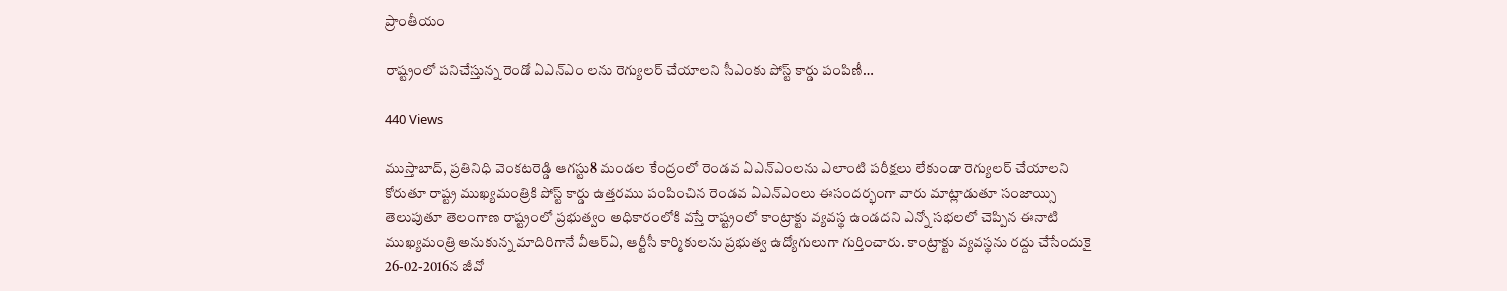ప్రాంతీయం

రాష్ట్రంలో పనిచేస్తున్న రెండో ఏఎన్ఎం లను రెగ్యులర్ చేయాలని సీఎంకు పోస్ట్ కార్డు పంపిణీ…

440 Views

ముస్తాబాద్, ప్రతినిధి వెంకటరెడ్డి ఆగస్టు8 మండల కేంద్రంలో రెండవ ఏఎన్ఎంలను ఎలాంటి పరీక్షలు లేకుండా రెగ్యులర్ చేయాలని కోరుతూ రాష్ట్ర ముఖ్యమంత్రికి పోస్ట్ కార్డు ఉత్తరము పంపించిన రెండవ ఏఎన్ఎంలు ఈసందర్భంగా వారు మాట్లాడుతూ సంజాయ్సి తెలుపుతూ తెలంగాణ రాష్ట్రంలో ప్రభుత్వం అధికారంలోకి వస్తే రాష్ట్రంలో కాంట్రాక్టు వ్యవస్థ ఉండదని ఎన్నో సభలలో చెప్పిన ఈనాటి ముఖ్యమంత్రి అనుకున్న మాదిరిగానే వీఆర్ఏ, ఆర్టీసీ కార్మికులను ప్రభుత్వ ఉద్యోగులుగా గుర్తించారు. కాంట్రాక్టు వ్యవస్థను రద్దు చేసేందుకై 26-02-2016న జీవో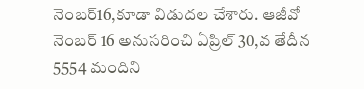నెంబర్16,కూడా విడుదల చేశారు. ఆజీవో నెంబర్ 16 అనుసరించి ఏప్రిల్ 30,వ తేదీన 5554 మందిని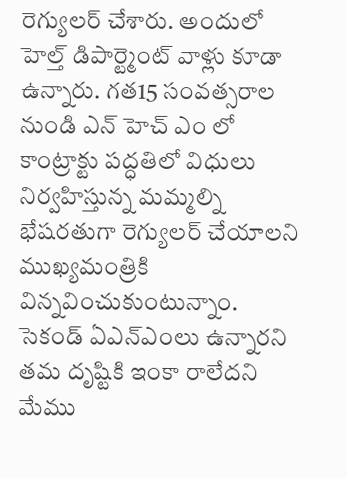రెగ్యులర్ చేశారు. అందులో హెల్త్ డిపార్ట్మెంట్ వాళ్లు కూడా ఉన్నారు. గత15 సంవత్సరాల నుండి ఎన్ హెచ్ ఎం లో కాంట్రాక్టు పద్ధతిలో విధులు నిర్వహిస్తున్న మమ్మల్ని భేషరతుగా రెగ్యులర్ చేయాలని ముఖ్యమంత్రికి విన్నవించుకుంటున్నాం. సెకండ్ ఏఎన్ఎంలు ఉన్నారని తమ దృష్టికి ఇంకా రాలేదని మేము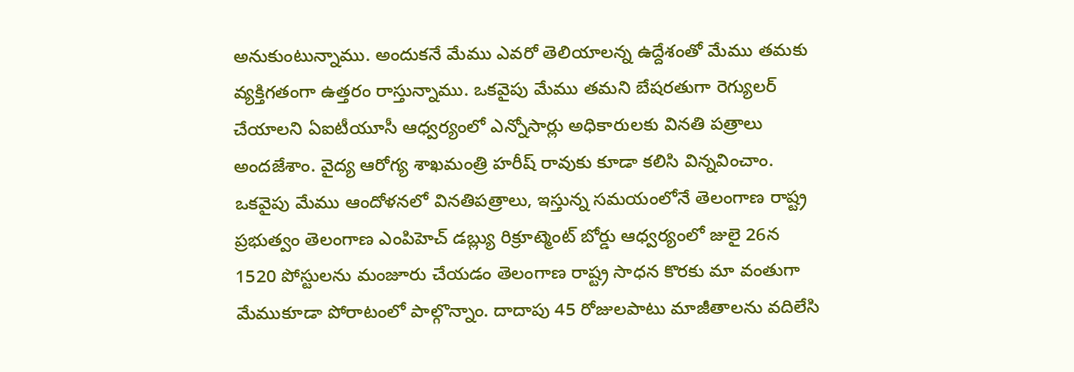అనుకుంటున్నాము. అందుకనే మేము ఎవరో తెలియాలన్న ఉద్దేశంతో మేము తమకు వ్యక్తిగతంగా ఉత్తరం రాస్తున్నాము. ఒకవైపు మేము తమని బేషరతుగా రెగ్యులర్ చేయాలని ఏఐటీయూసీ ఆధ్వర్యంలో ఎన్నోసార్లు అధికారులకు వినతి పత్రాలు అందజేశాం. వైద్య ఆరోగ్య శాఖమంత్రి హరీష్ రావుకు కూడా కలిసి విన్నవించాం. ఒకవైపు మేము ఆందోళనలో వినతిపత్రాలు, ఇస్తున్న సమయంలోనే తెలంగాణ రాష్ట్ర ప్రభుత్వం తెలంగాణ ఎంపిహెచ్ డబ్ల్యు రిక్రూట్మెంట్ బోర్డు ఆధ్వర్యంలో జులై 26న 1520 పోస్టులను మంజూరు చేయడం తెలంగాణ రాష్ట్ర సాధన కొరకు మా వంతుగా మేముకూడా పోరాటంలో పాల్గొన్నాం. దాదాపు 45 రోజులపాటు మాజీతాలను వదిలేసి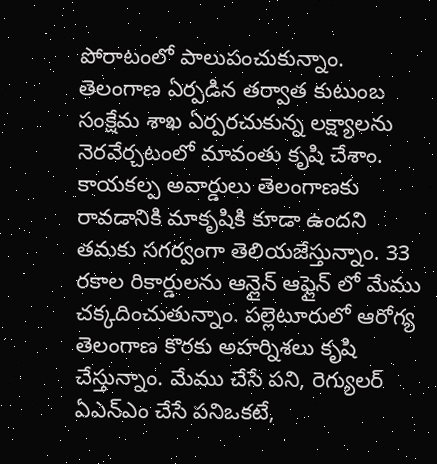పోరాటంలో పాలుపంచుకున్నాం. తెలంగాణ ఏర్పడిన తర్వాత కుటుంబ సంక్షేమ శాఖ ఏర్పరచుకున్న లక్ష్యాలను నెరవేర్చటంలో మావంతు కృషి చేశాం. కాయకల్ప అవార్డులు తెలంగాణకు రావడానికి మాకృషికి కూడా ఉందని తమకు సగర్వంగా తెలియజేస్తున్నాం. 33 రకాల రికార్డులను ఆన్లైన్ ఆఫ్లైన్ లో మేము చక్కదించుతున్నాం. పల్లెటూరులో ఆరోగ్య తెలంగాణ కొరకు అహర్నిశలు కృషి చేస్తున్నాం. మేము చేసే పని, రెగ్యులర్ ఏఎన్ఎం చేసే పనిఒకటే,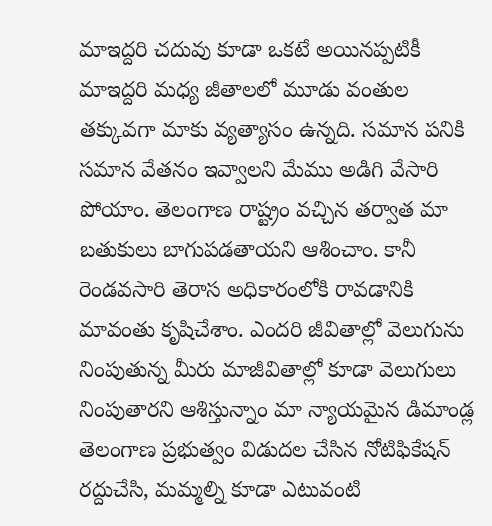మాఇద్దరి చదువు కూడా ఒకటే అయినప్పటికీ మాఇద్దరి మధ్య జీతాలలో మూడు వంతుల తక్కువగా మాకు వ్యత్యాసం ఉన్నది. సమాన పనికి సమాన వేతనం ఇవ్వాలని మేము అడిగి వేసారి పోయాం. తెలంగాణ రాష్ట్రం వచ్చిన తర్వాత మా బతుకులు బాగుపడతాయని ఆశించాం. కానీ రెండవసారి తెరాస అధికారంలోకి రావడానికి మావంతు కృషిచేశాం. ఎందరి జీవితాల్లో వెలుగును నింపుతున్న మీరు మాజీవితాల్లో కూడా వెలుగులు నింపుతారని ఆశిస్తున్నాం మా న్యాయమైన డిమాండ్ల తెలంగాణ ప్రభుత్వం విడుదల చేసిన నోటిఫికేషన్ రద్దుచేసి, మమ్మల్ని కూడా ఎటువంటి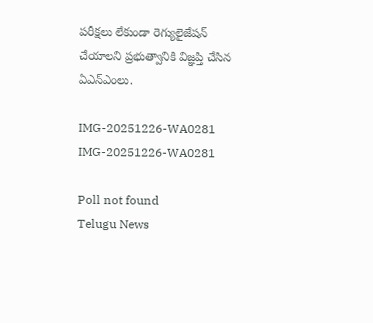పరీక్షలు లేకుండా రెగ్యులైజేషన్ చేయాలని ప్రభుత్వానికి విజ్ఞప్తి చేసిన ఏఎన్ఎంలు.

IMG-20251226-WA0281
IMG-20251226-WA0281

Poll not found
Telugu News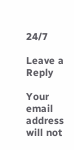24/7

Leave a Reply

Your email address will not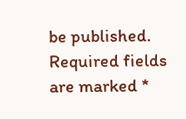be published. Required fields are marked *